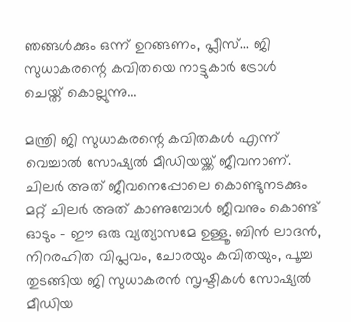ഞങ്ങള്‍ക്കും ഒന്ന് ഉറങ്ങണം, പ്ലീസ്... ജി സുധാകരന്റെ കവിതയെ നാട്ടുകാര്‍ ട്രോള്‍ ചെയ്ത് കൊല്ലുന്നു...

മന്ത്രി ജി സുധാകരന്റെ കവിതകള്‍ എന്ന് വെച്ചാല്‍ സോഷ്യല്‍ മീഡിയയ്ക്ക് ജീവനാണ്. ചിലര്‍ അത് ജീവനെപ്പോലെ കൊണ്ടുനടക്കും മറ്റ് ചിലര്‍ അത് കാണുമ്പോള്‍ ജീവനും കൊണ്ട് ഓടും - ഈ ഒരു വ്യത്യാസമേ ഉള്ളൂ. ബിന്‍ ലാദന്‍, നിറരഹിത വിപ്ലവം, ചോരയും കവിതയും, പൂച്ച തുടങ്ങിയ ജി സുധാകരന്‍ സൃഷ്ടികള്‍ സോഷ്യല്‍ മീഡിയ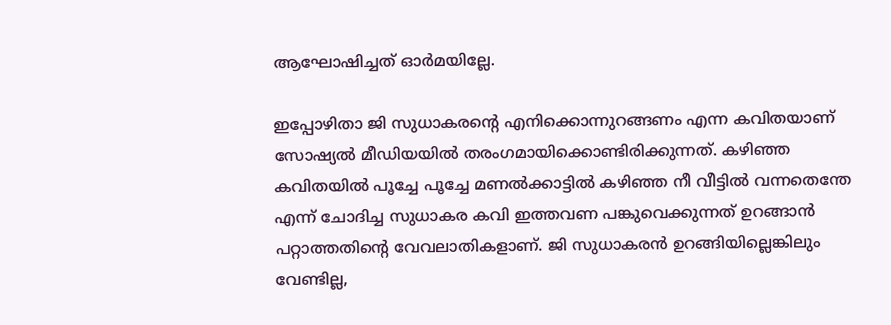ആഘോഷിച്ചത് ഓര്‍മയില്ലേ.

ഇപ്പോഴിതാ ജി സുധാകരന്റെ എനിക്കൊന്നുറങ്ങണം എന്ന കവിതയാണ് സോഷ്യല്‍ മീഡിയയില്‍ തരംഗമായിക്കൊണ്ടിരിക്കുന്നത്. കഴിഞ്ഞ കവിതയില്‍ പൂച്ചേ പൂച്ചേ മണല്‍ക്കാട്ടില്‍ കഴിഞ്ഞ നീ വീട്ടില്‍ വന്നതെന്തേ എന്ന് ചോദിച്ച സുധാകര കവി ഇത്തവണ പങ്കുവെക്കുന്നത് ഉറങ്ങാന്‍ പറ്റാത്തതിന്റെ വേവലാതികളാണ്. ജി സുധാകരന്‍ ഉറങ്ങിയില്ലെങ്കിലും വേണ്ടില്ല,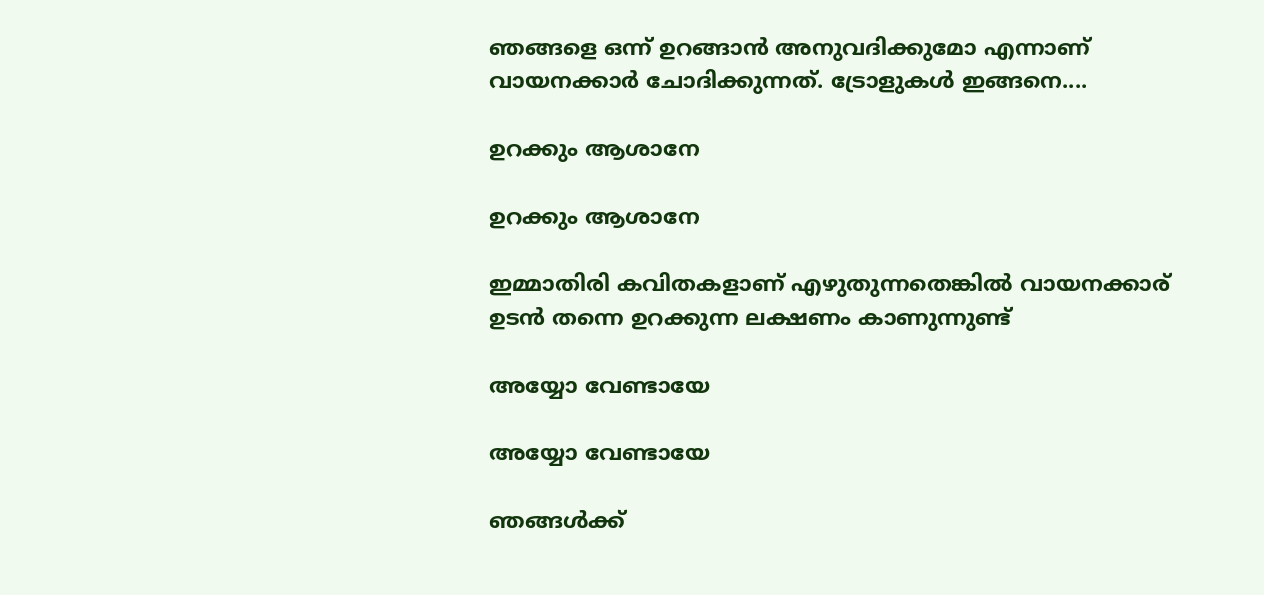ഞങ്ങളെ ഒന്ന് ഉറങ്ങാന്‍ അനുവദിക്കുമോ എന്നാണ് വായനക്കാര്‍ ചോദിക്കുന്നത്. ട്രോളുകള്‍ ഇങ്ങനെ....

ഉറക്കും ആശാനേ

ഉറക്കും ആശാനേ

ഇമ്മാതിരി കവിതകളാണ് എഴുതുന്നതെങ്കില്‍ വായനക്കാര് ഉടന്‍ തന്നെ ഉറക്കുന്ന ലക്ഷണം കാണുന്നുണ്ട്

അയ്യോ വേണ്ടായേ

അയ്യോ വേണ്ടായേ

ഞങ്ങള്‍ക്ക്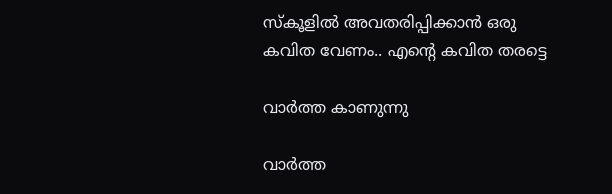സ്‌കൂളില്‍ അവതരിപ്പിക്കാന്‍ ഒരു കവിത വേണം.. എന്റെ കവിത തരട്ടെ

വാര്‍ത്ത കാണുന്നു

വാര്‍ത്ത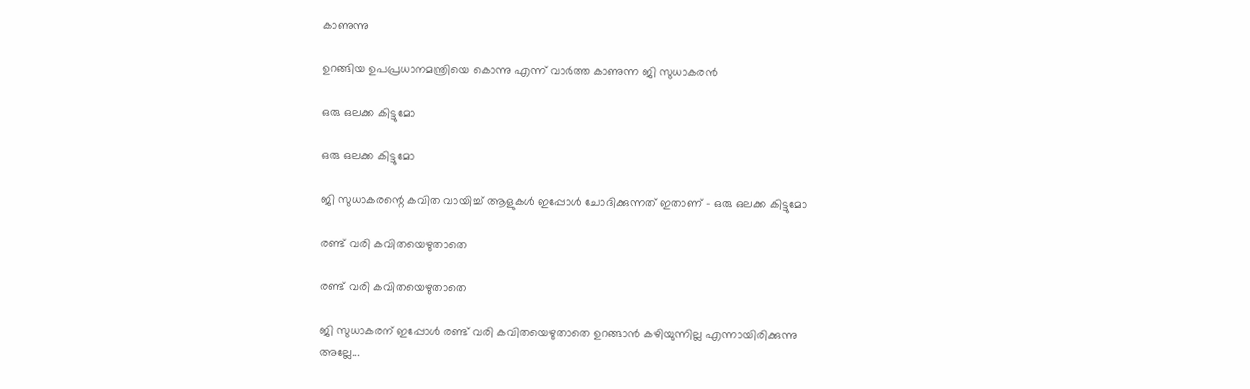കാണുന്നു

ഉറങ്ങിയ ഉപപ്രധാനമന്ത്രിയെ കൊന്നു എന്ന് വാര്‍ത്ത കാണുന്ന ജി സുധാകരന്‍

ഒരു ഒലക്ക കിട്ടുമോ

ഒരു ഒലക്ക കിട്ടുമോ

ജി സുധാകരന്റെ കവിത വായിച്ച് ആളുകള്‍ ഇപ്പോള്‍ ചോദിക്കുന്നത് ഇതാണ് - ഒരു ഒലക്ക കിട്ടുമോ

രണ്ട് വരി കവിതയെഴുതാതെ

രണ്ട് വരി കവിതയെഴുതാതെ

ജി സുധാകരന് ഇപ്പോള്‍ രണ്ട് വരി കവിതയെഴുതാതെ ഉറങ്ങാന്‍ കഴിയുന്നില്ല എന്നായിരിക്കുന്നു അല്ലേ...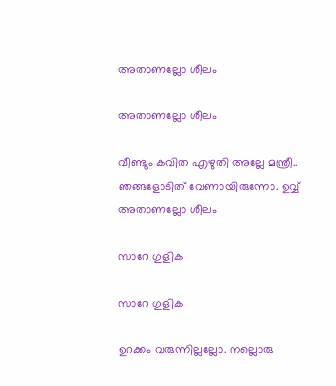അതാണല്ലോ ശീലം

അതാണല്ലോ ശീലം

വീണ്ടും കവിത എഴുതി അല്ലേ മന്ത്രീ.. ഞങ്ങളോടിത് വേണായിരുന്നോ. ഉവ്വ് അതാണല്ലോ ശീലം

സാറേ ഗുളിക

സാറേ ഗുളിക

ഉറക്കം വരുന്നില്ലല്ലോ. നല്ലൊരു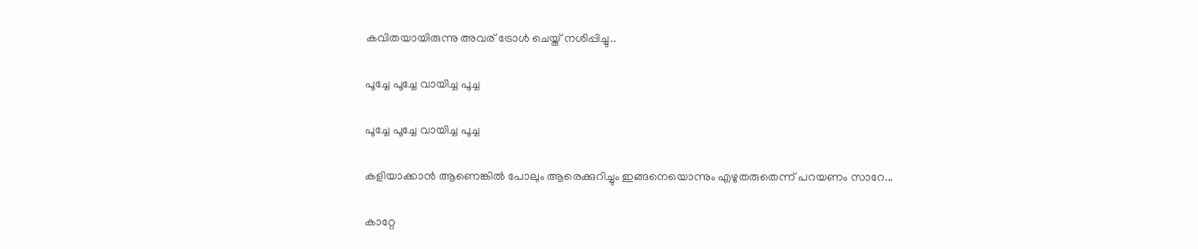കവിതയായിരുന്നു അവര് ട്രോള്‍ ചെയ്ത് നശിപ്പിച്ചു..

പൂച്ചേ പൂച്ചേ വായിച്ച പൂച്ച

പൂച്ചേ പൂച്ചേ വായിച്ച പൂച്ച

കളിയാക്കാന്‍ ആണെങ്കില്‍ പോലും ആരെക്കുറിച്ചും ഇങ്ങനെയൊന്നും എഴുതരുതെന്ന് പറയണം സാറേ...

കാറ്റേ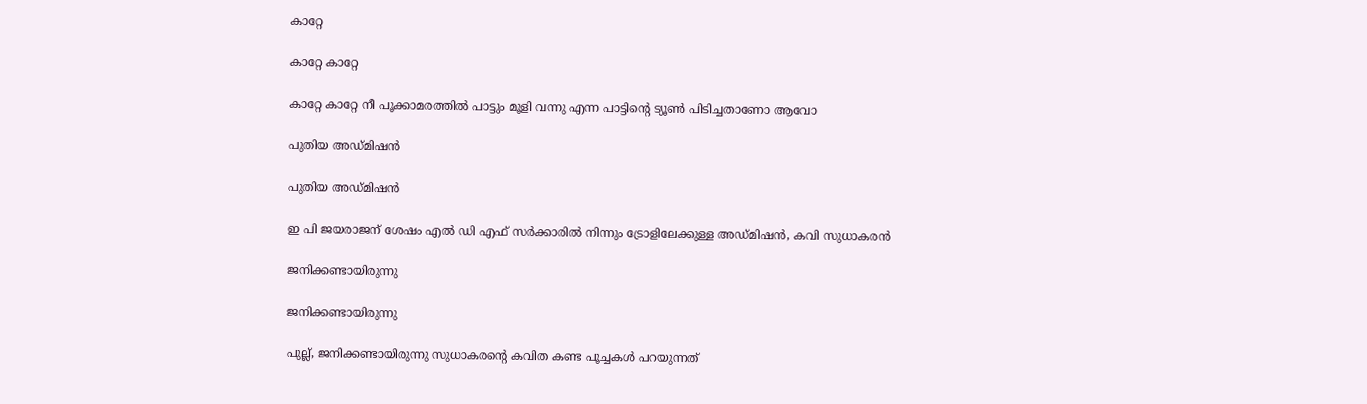കാറ്റേ

കാറ്റേ കാറ്റേ

കാറ്റേ കാറ്റേ നീ പൂക്കാമരത്തില്‍ പാട്ടും മൂളി വന്നു എന്ന പാട്ടിന്റെ ട്യൂണ്‍ പിടിച്ചതാണോ ആവോ

പുതിയ അഡ്മിഷന്‍

പുതിയ അഡ്മിഷന്‍

ഇ പി ജയരാജന് ശേഷം എല്‍ ഡി എഫ് സര്‍ക്കാരില്‍ നിന്നും ട്രോളിലേക്കുള്ള അഡ്മിഷന്‍, കവി സുധാകരന്‍

ജനിക്കണ്ടായിരുന്നു

ജനിക്കണ്ടായിരുന്നു

പുല്ല്, ജനിക്കണ്ടായിരുന്നു സുധാകരന്റെ കവിത കണ്ട പൂച്ചകള്‍ പറയുന്നത്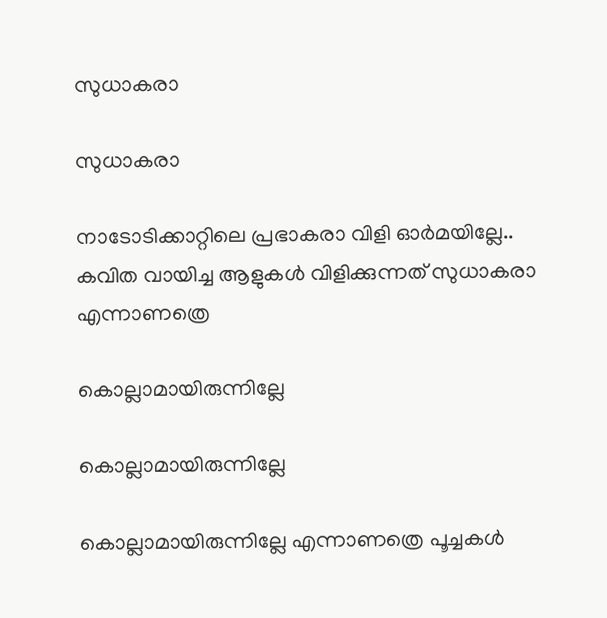സുധാകരാ

സുധാകരാ

നാടോടിക്കാറ്റിലെ പ്രഭാകരാ വിളി ഓര്‍മയില്ലേ.. കവിത വായിച്ച ആളുകള്‍ വിളിക്കുന്നത് സുധാകരാ എന്നാണത്രെ

കൊല്ലാമായിരുന്നില്ലേ

കൊല്ലാമായിരുന്നില്ലേ

കൊല്ലാമായിരുന്നില്ലേ എന്നാണത്രെ പൂച്ചകള്‍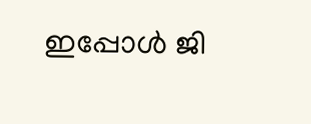ഇപ്പോള്‍ ജി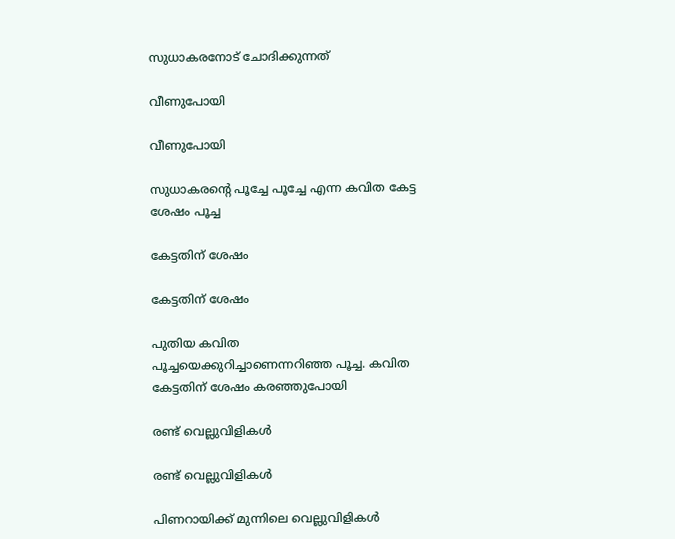സുധാകരനോട് ചോദിക്കുന്നത്

വീണുപോയി

വീണുപോയി

സുധാകരന്റെ പൂച്ചേ പൂച്ചേ എന്ന കവിത കേട്ട ശേഷം പൂച്ച

കേട്ടതിന് ശേഷം

കേട്ടതിന് ശേഷം

പുതിയ കവിത പൂച്ചയെക്കുറിച്ചാണെന്നറിഞ്ഞ പൂച്ച. കവിത കേട്ടതിന് ശേഷം കരഞ്ഞുപോയി

രണ്ട് വെല്ലുവിളികള്‍

രണ്ട് വെല്ലുവിളികള്‍

പിണറായിക്ക് മുന്നിലെ വെല്ലുവിളികള്‍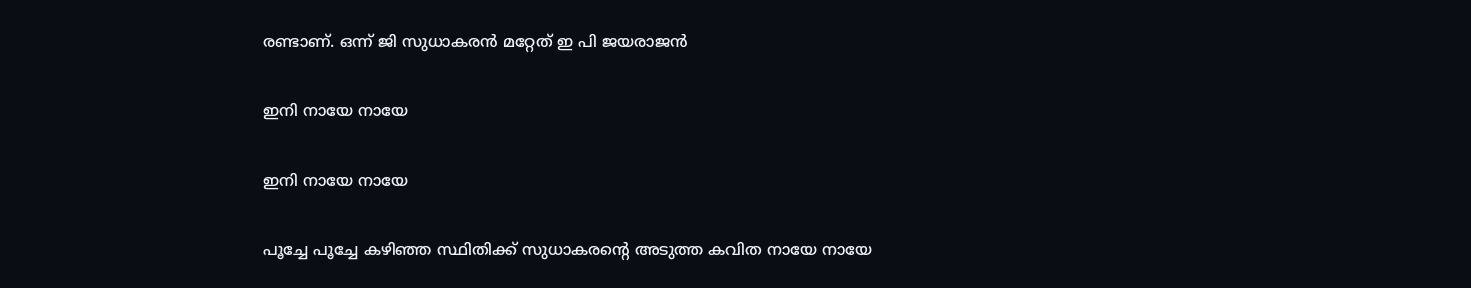രണ്ടാണ്. ഒന്ന് ജി സുധാകരന്‍ മറ്റേത് ഇ പി ജയരാജന്‍

ഇനി നായേ നായേ

ഇനി നായേ നായേ

പൂച്ചേ പൂച്ചേ കഴിഞ്ഞ സ്ഥിതിക്ക് സുധാകരന്റെ അടുത്ത കവിത നായേ നായേ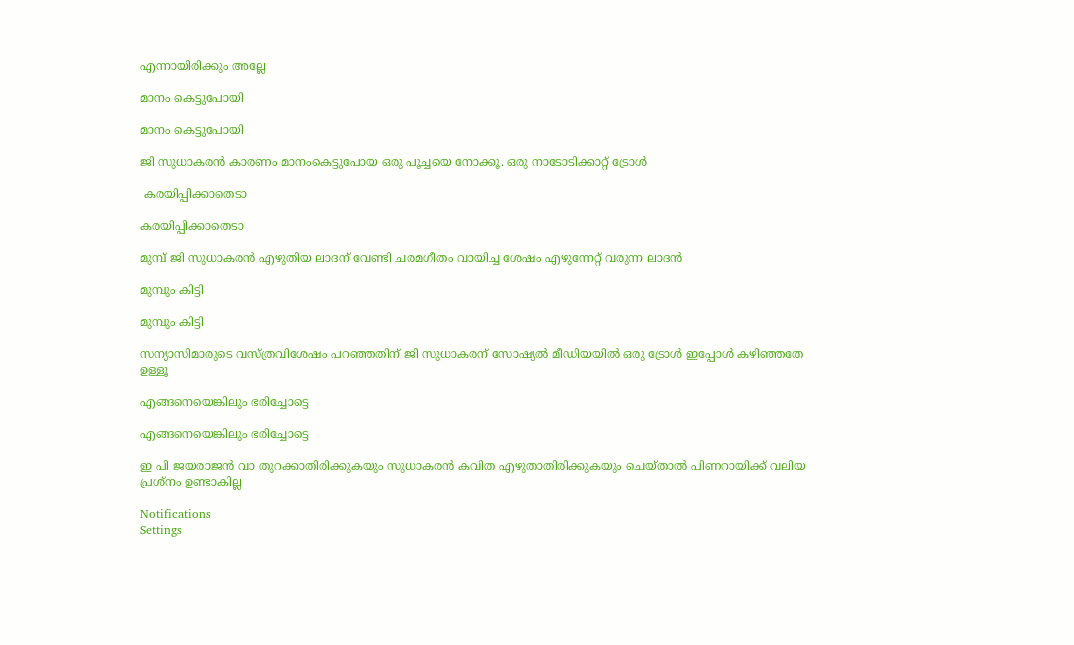എന്നായിരിക്കും അല്ലേ

മാനം കെട്ടുപോയി

മാനം കെട്ടുപോയി

ജി സുധാകരന്‍ കാരണം മാനംകെട്ടുപോയ ഒരു പൂച്ചയെ നോക്കൂ. ഒരു നാടോടിക്കാറ്റ് ട്രോള്‍

 കരയിപ്പിക്കാതെടാ

കരയിപ്പിക്കാതെടാ

മുമ്പ് ജി സുധാകരന്‍ എഴുതിയ ലാദന് വേണ്ടി ചരമഗീതം വായിച്ച ശേഷം എഴുന്നേറ്റ് വരുന്ന ലാദന്‍

മുമ്പും കിട്ടി

മുമ്പും കിട്ടി

സന്യാസിമാരുടെ വസ്ത്രവിശേഷം പറഞ്ഞതിന് ജി സുധാകരന് സോഷ്യല്‍ മീഡിയയില്‍ ഒരു ട്രോള്‍ ഇപ്പോള്‍ കഴിഞ്ഞതേ ഉള്ളൂ

എങ്ങനെയെങ്കിലും ഭരിച്ചോട്ടെ

എങ്ങനെയെങ്കിലും ഭരിച്ചോട്ടെ

ഇ പി ജയരാജന്‍ വാ തുറക്കാതിരിക്കുകയും സുധാകരന്‍ കവിത എഴുതാതിരിക്കുകയും ചെയ്താല്‍ പിണറായിക്ക് വലിയ പ്രശ്‌നം ഉണ്ടാകില്ല

Notifications
Settings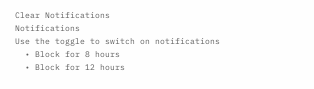Clear Notifications
Notifications
Use the toggle to switch on notifications
  • Block for 8 hours
  • Block for 12 hours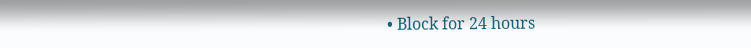• Block for 24 hours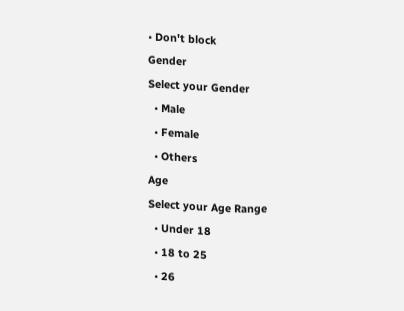• Don't block
Gender
Select your Gender
  • Male
  • Female
  • Others
Age
Select your Age Range
  • Under 18
  • 18 to 25
  • 26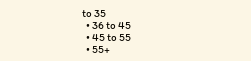to 35
  • 36 to 45
  • 45 to 55
  • 55+